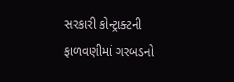સરકારી કોન્ટ્રાક્ટની ફાળવણીમાં ગરબડનો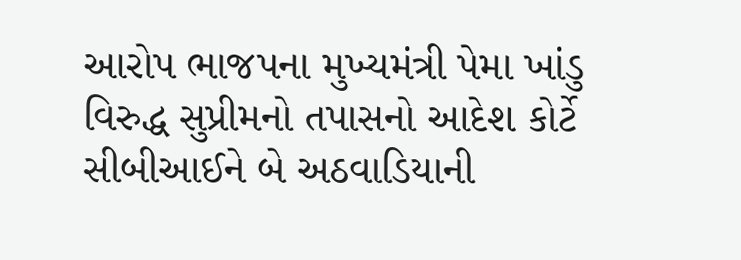આરોપ ભાજપના મુખ્યમંત્રી પેમા ખાંડુ વિરુદ્ધ સુપ્રીમનો તપાસનો આદેશ કોર્ટે સીબીઆઈને બે અઠવાડિયાની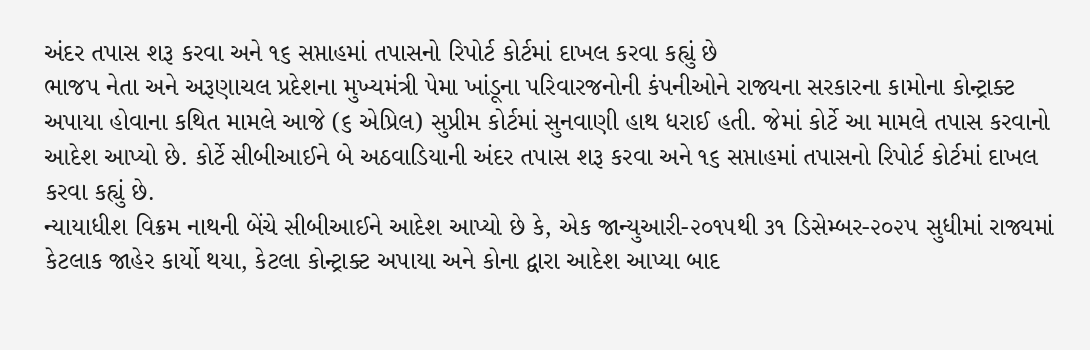અંદર તપાસ શરૂ કરવા અને ૧૬ સપ્તાહમાં તપાસનો રિપોર્ટ કોર્ટમાં દાખલ કરવા કહ્યું છે
ભાજપ નેતા અને અરૂણાચલ પ્રદેશના મુખ્યમંત્રી પેમા ખાંડૂના પરિવારજનોની કંપનીઓને રાજ્યના સરકારના કામોના કોન્ટ્રાક્ટ અપાયા હોવાના કથિત મામલે આજે (૬ એપ્રિલ) સુપ્રીમ કોર્ટમાં સુનવાણી હાથ ધરાઈ હતી. જેમાં કોર્ટે આ મામલે તપાસ કરવાનો આદેશ આપ્યો છે. કોર્ટે સીબીઆઈને બે અઠવાડિયાની અંદર તપાસ શરૂ કરવા અને ૧૬ સપ્તાહમાં તપાસનો રિપોર્ટ કોર્ટમાં દાખલ કરવા કહ્યું છે.
ન્યાયાધીશ વિક્રમ નાથની બેંચે સીબીઆઈને આદેશ આપ્યો છે કે, એક જાન્યુઆરી-૨૦૧૫થી ૩૧ ડિસેમ્બર-૨૦૨૫ સુધીમાં રાજ્યમાં કેટલાક જાહેર કાર્યો થયા, કેટલા કોન્ટ્રાક્ટ અપાયા અને કોના દ્વારા આદેશ આપ્યા બાદ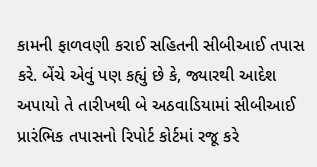કામની ફાળવણી કરાઈ સહિતની સીબીઆઈ તપાસ કરે. બેંચે એવું પણ કહ્યું છે કે, જ્યારથી આદેશ અપાયો તે તારીખથી બે અઠવાડિયામાં સીબીઆઈ પ્રારંભિક તપાસનો રિપોર્ટ કોર્ટમાં રજૂ કરે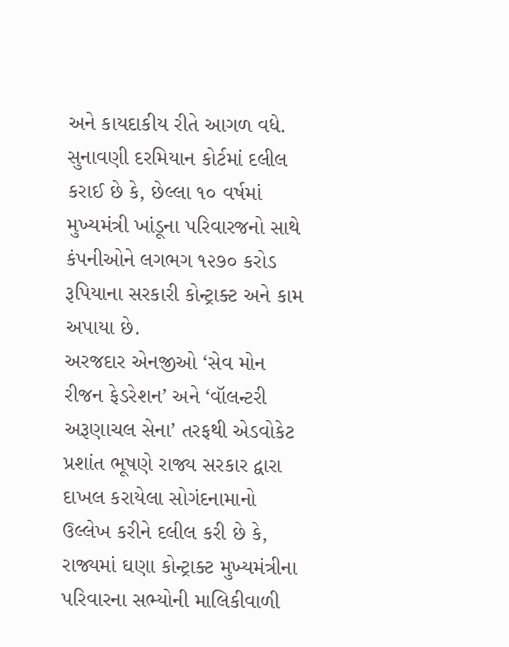અને કાયદાકીય રીતે આગળ વધે. સુનાવણી દરમિયાન કોર્ટમાં દલીલ કરાઈ છે કે, છેલ્લા ૧૦ વર્ષમાં મુખ્યમંત્રી ખાંડૂના પરિવારજનો સાથે કંપનીઓને લગભગ ૧૨૭૦ કરોડ રૂપિયાના સરકારી કોન્ટ્રાક્ટ અને કામ અપાયા છે.
અરજદાર એનજીઓ ‘સેવ મોન રીજન ફેડરેશન’ અને ‘વૉલન્ટરી અરૂણાચલ સેના’ તરફથી એડવોકેટ પ્રશાંત ભૂષણે રાજ્ય સરકાર દ્વારા દાખલ કરાયેલા સોગંદનામાનો ઉલ્લેખ કરીને દલીલ કરી છે કે, રાજ્યમાં ઘણા કોન્ટ્રાક્ટ મુખ્યમંત્રીના પરિવારના સભ્યોની માલિકીવાળી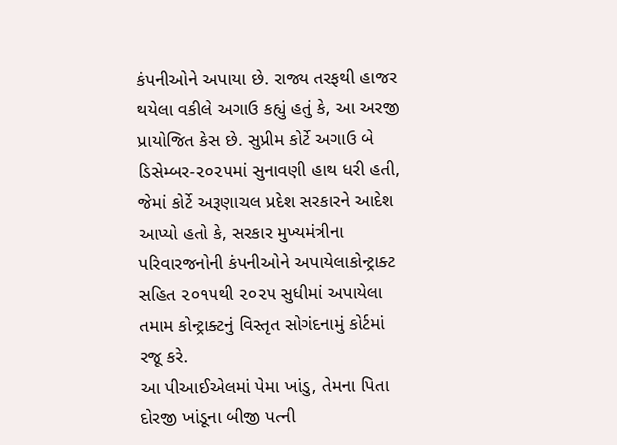કંપનીઓને અપાયા છે. રાજ્ય તરફથી હાજર થયેલા વકીલે અગાઉ કહ્યું હતું કે, આ અરજી પ્રાયોજિત કેસ છે. સુપ્રીમ કોર્ટે અગાઉ બે ડિસેમ્બર-૨૦૨૫માં સુનાવણી હાથ ધરી હતી, જેમાં કોર્ટે અરૂણાચલ પ્રદેશ સરકારને આદેશ આપ્યો હતો કે, સરકાર મુખ્યમંત્રીના પરિવારજનોની કંપનીઓને અપાયેલાકોન્ટ્રાક્ટ સહિત ૨૦૧૫થી ૨૦૨૫ સુધીમાં અપાયેલા તમામ કોન્ટ્રાક્ટનું વિસ્તૃત સોગંદનામું કોર્ટમાં રજૂ કરે.
આ પીઆઈએલમાં પેમા ખાંડુ, તેમના પિતા દોરજી ખાંડૂના બીજી પત્ની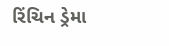રિંચિન ડ્રેમા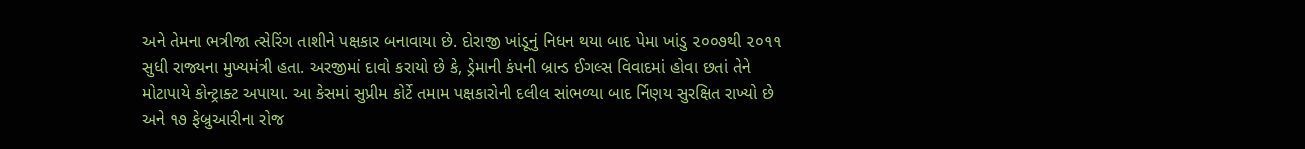અને તેમના ભત્રીજા ત્સેરિંગ તાશીને પક્ષકાર બનાવાયા છે. દોરાજી ખાંડૂનું નિધન થયા બાદ પેમા ખાંડુ ૨૦૦૭થી ૨૦૧૧ સુધી રાજ્યના મુખ્યમંત્રી હતા. અરજીમાં દાવો કરાયો છે કે, ડ્રેમાની કંપની બ્રાન્ડ ઈગલ્સ વિવાદમાં હોવા છતાં તેને મોટાપાયે કોન્ટ્રાક્ટ અપાયા. આ કેસમાં સુપ્રીમ કોર્ટે તમામ પક્ષકારોની દલીલ સાંભળ્યા બાદ ર્નિણય સુરક્ષિત રાખ્યો છે અને ૧૭ ફેબ્રુઆરીના રોજ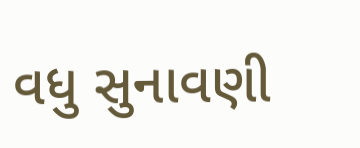વધુ સુનાવણી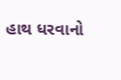હાથ ધરવાનો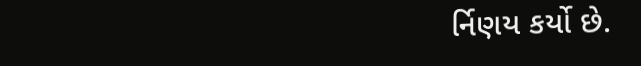ર્નિણય કર્યો છે.